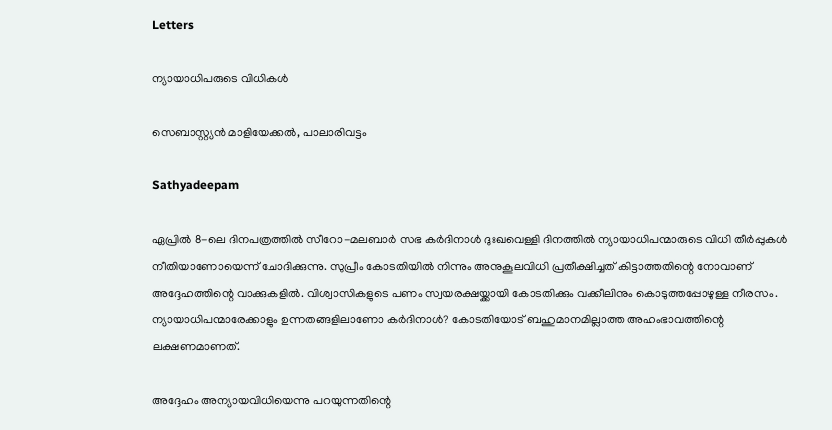Letters

ന്യായാധിപരുടെ വിധികള്‍

സെബാസ്റ്റ്യന്‍ മാളിയേക്കല്‍, പാലാരിവട്ടം

Sathyadeepam

ഏപ്രില്‍ 8-ലെ ദിനപത്രത്തില്‍ സീറോ-മലബാര്‍ സഭ കര്‍ദിനാള്‍ ദുഃഖവെള്ളി ദിനത്തില്‍ ന്യായാധിപന്മാരുടെ വിധി തീര്‍പ്പുകള്‍ നീതിയാണോയെന്ന് ചോദിക്കുന്നു. സുപ്രീം കോടതിയില്‍ നിന്നും അനുകൂലവിധി പ്രതീക്ഷിച്ചത് കിട്ടാത്തതിന്റെ നോവാണ് അദ്ദേഹത്തിന്റെ വാക്കുകളില്‍. വിശ്വാസികളുടെ പണം സ്വയരക്ഷയ്ക്കായി കോടതിക്കും വക്കീലിനും കൊടുത്തപ്പോഴുള്ള നീരസം. ന്യായാധിപന്മാരേക്കാളും ഉന്നതങ്ങളിലാണോ കര്‍ദിനാള്‍? കോടതിയോട് ബഹുമാനമില്ലാത്ത അഹംഭാവത്തിന്റെ ലക്ഷണമാണത്.

അദ്ദേഹം അന്യായവിധിയെന്നു പറയുന്നതിന്റെ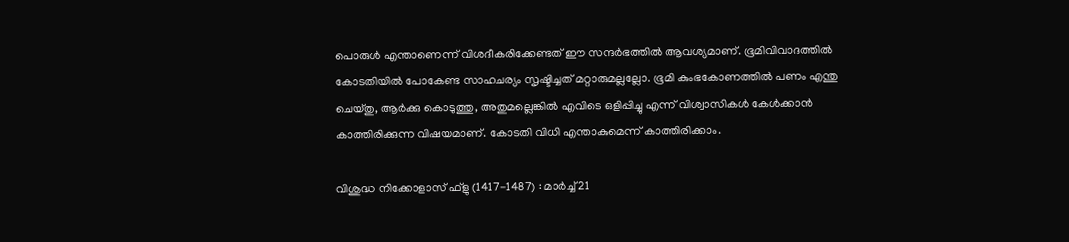പൊരുള്‍ എന്താണെന്ന് വിശദീകരിക്കേണ്ടത് ഈ സന്ദര്‍ഭത്തില്‍ ആവശ്യമാണ്. ഭൂമിവിവാദത്തില്‍ കോടതിയില്‍ പോകേണ്ട സാഹചര്യം സൃഷ്ടിച്ചത് മറ്റാരുമല്ലല്ലോ. ഭൂമി കുംഭകോണത്തില്‍ പണം എന്തു ചെയ്തു, ആര്‍ക്കു കൊടുത്തു, അതുമല്ലെങ്കില്‍ എവിടെ ഒളിപ്പിച്ചു എന്ന് വിശ്വാസികള്‍ കേള്‍ക്കാന്‍ കാത്തിരിക്കുന്ന വിഷയമാണ്. കോടതി വിധി എന്താകുമെന്ന് കാത്തിരിക്കാം.

വിശുദ്ധ നിക്കോളാസ് ഫ്‌ളു (1417-1487) : മാര്‍ച്ച് 21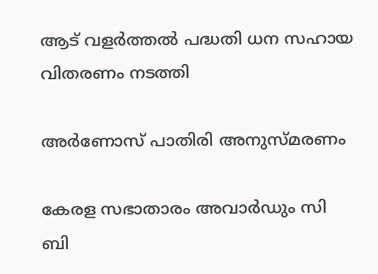ആട് വളര്‍ത്തല്‍ പദ്ധതി ധന സഹായ വിതരണം നടത്തി

അർണോസ് പാതിരി അനുസ്മരണം

കേരള സഭാതാരം അവാര്‍ഡും സി ബി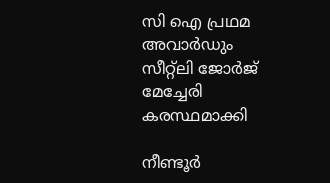സി ഐ പ്രഥമ അവാര്‍ഡും സീറ്റ്‌ലി ജോര്‍ജ് മേച്ചേരി കരസ്ഥമാക്കി

നീണ്ടൂർ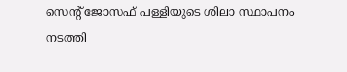സെന്റ് ജോസഫ് പള്ളിയുടെ ശിലാ സ്ഥാപനം നടത്തി